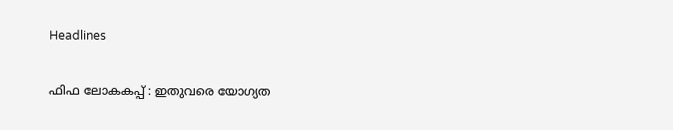Headlines

ഫിഫ ലോകകപ്പ് : ഇതുവരെ യോഗ്യത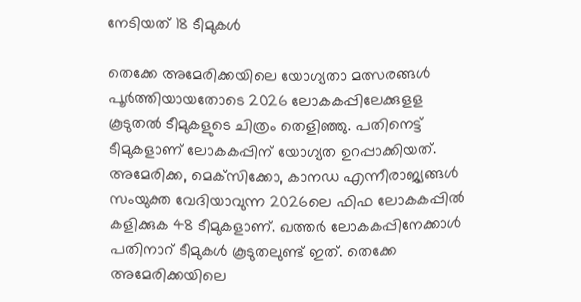നേടിയത് 18 ടീമുകള്‍

തെക്കേ അമേരിക്കയിലെ യോഗ്യതാ മത്സരങ്ങള്‍ പൂര്‍ത്തിയായതോടെ 2026 ലോകകപ്പിലേക്കുളള കൂടുതല്‍ ടീമുകളുടെ ചിത്രം തെളിഞ്ഞു. പതിനെട്ട് ടീമുകളാണ് ലോകകപ്പിന് യോഗ്യത ഉറപ്പാക്കിയത്. അമേരിക്ക, മെക്‌സിക്കോ, കാനഡ എന്നീരാജ്യങ്ങള്‍ സംയുക്ത വേദിയാവുന്ന 2026ലെ ഫിഫ ലോകകപ്പില്‍ കളിക്കുക 48 ടീമുകളാണ്. ഖത്തര്‍ ലോകകപ്പിനേക്കാള്‍ പതിനാറ് ടീമുകള്‍ കൂടുതലുണ്ട് ഇത്. തെക്കേ അമേരിക്കയിലെ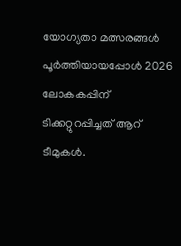യോഗ്യതാ മത്സരങ്ങള്‍ പൂര്‍ത്തിയായപ്പോള്‍ 2026 ലോകകപ്പിന് ടിക്കറ്റുറപ്പിച്ചത് ആറ് ടീമുകള്‍.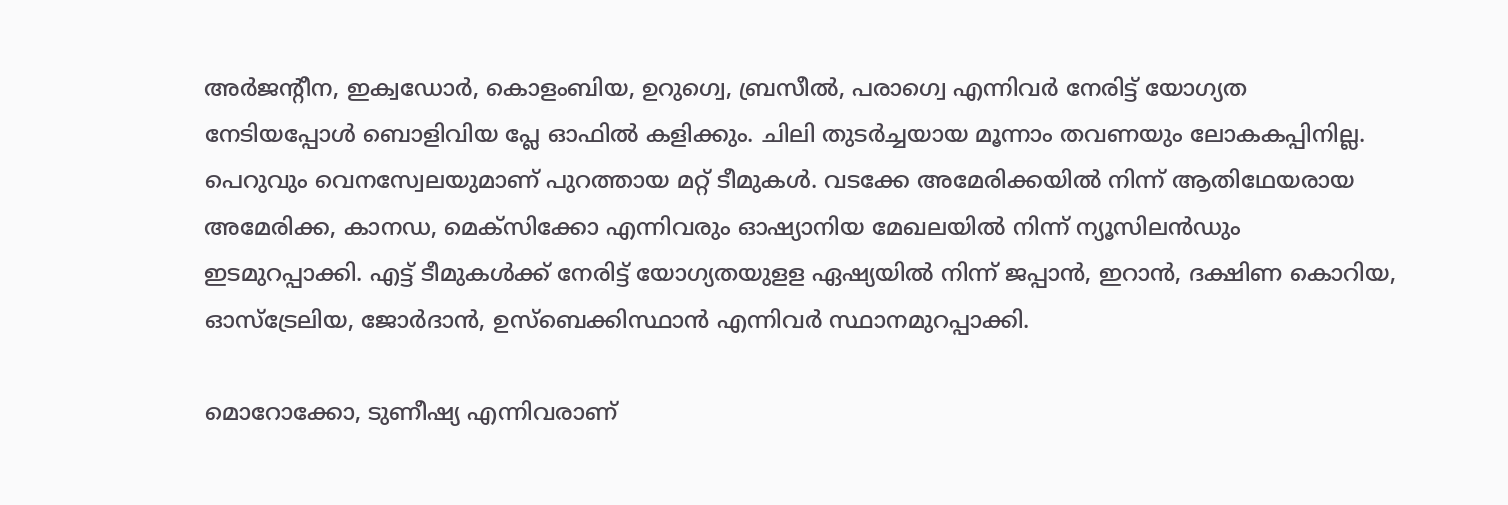അര്‍ജന്റീന, ഇക്വഡോര്‍, കൊളംബിയ, ഉറുഗ്വെ, ബ്രസീല്‍, പരാഗ്വെ എന്നിവര്‍ നേരിട്ട് യോഗ്യത നേടിയപ്പോള്‍ ബൊളിവിയ പ്ലേ ഓഫില്‍ കളിക്കും. ചിലി തുടര്‍ച്ചയായ മൂന്നാം തവണയും ലോകകപ്പിനില്ല. പെറുവും വെനസ്വേലയുമാണ് പുറത്തായ മറ്റ് ടീമുകള്‍. വടക്കേ അമേരിക്കയില്‍ നിന്ന് ആതിഥേയരായ അമേരിക്ക, കാനഡ, മെക്‌സിക്കോ എന്നിവരും ഓഷ്യാനിയ മേഖലയില്‍ നിന്ന് ന്യൂസിലന്‍ഡും ഇടമുറപ്പാക്കി. എട്ട് ടീമുകള്‍ക്ക് നേരിട്ട് യോഗ്യതയുളള ഏഷ്യയില്‍ നിന്ന് ജപ്പാന്‍, ഇറാന്‍, ദക്ഷിണ കൊറിയ, ഓസ്‌ട്രേലിയ, ജോര്‍ദാന്‍, ഉസ്‌ബെക്കിസ്ഥാന്‍ എന്നിവര്‍ സ്ഥാനമുറപ്പാക്കി.

മൊറോക്കോ, ടുണീഷ്യ എന്നിവരാണ്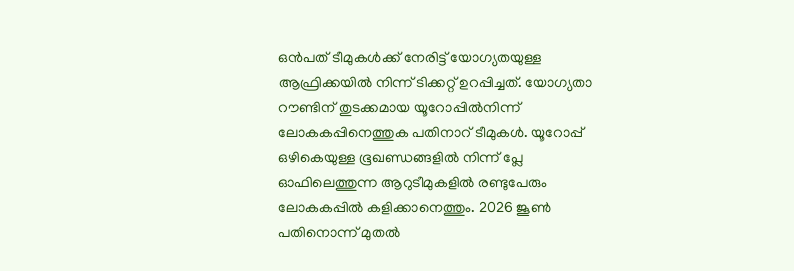ഒന്‍പത് ടീമുകള്‍ക്ക് നേരിട്ട് യോഗ്യതയുള്ള ആഫ്രിക്കയില്‍ നിന്ന് ടിക്കറ്റ് ഉറപ്പിച്ചത്. യോഗ്യതാ റൗണ്ടിന് തുടക്കമായ യൂറോപ്പില്‍നിന്ന് ലോകകപ്പിനെത്തുക പതിനാറ് ടീമുകള്‍. യൂറോപ്പ് ഒഴികെയുള്ള ഭൂഖണ്ഡങ്ങളില്‍ നിന്ന് പ്ലേ ഓഫിലെത്തുന്ന ആറുടീമുകളില്‍ രണ്ടുപേരും ലോകകപ്പില്‍ കളിക്കാനെത്തും. 2026 ജൂണ്‍ പതിനൊന്ന് മുതല്‍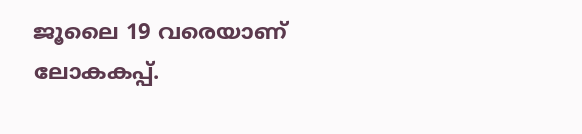ജൂലൈ 19 വരെയാണ് ലോകകപ്പ്.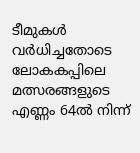ടീമുകള്‍ വര്‍ധിച്ചതോടെ ലോകകപ്പിലെ മത്സരങ്ങളുടെ എണ്ണം 64ല്‍ നിന്ന്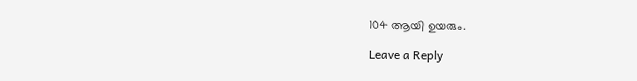104 ആയി ഉയരും.

Leave a Reply